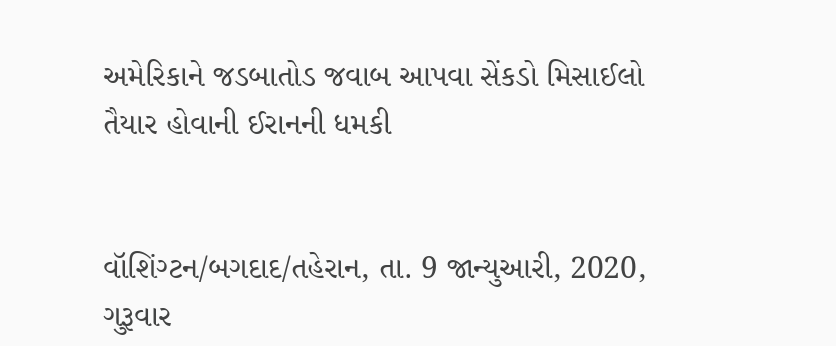અમેરિકાને જડબાતોડ જવાબ આપવા સેંકડો મિસાઈલો તૈયાર હોવાની ઈરાનની ધમકી


વૉશિંગ્ટન/બગદાદ/તહેરાન, તા. 9 જાન્યુઆરી, 2020, ગુરૂવાર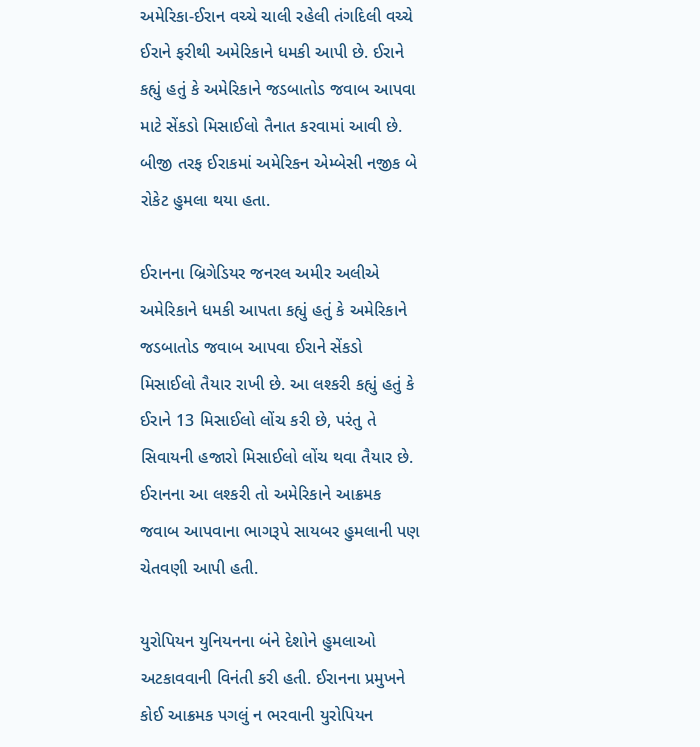અમેરિકા-ઈરાન વચ્ચે ચાલી રહેલી તંગદિલી વચ્ચે ઈરાને ફરીથી અમેરિકાને ધમકી આપી છે. ઈરાને કહ્યું હતું કે અમેરિકાને જડબાતોડ જવાબ આપવા માટે સેંકડો મિસાઈલો તૈનાત કરવામાં આવી છે. બીજી તરફ ઈરાકમાં અમેરિકન એમ્બેસી નજીક બે રોકેટ હુમલા થયા હતા.

ઈરાનના બ્રિગેડિયર જનરલ અમીર અલીએ અમેરિકાને ધમકી આપતા કહ્યું હતું કે અમેરિકાને જડબાતોડ જવાબ આપવા ઈરાને સેંકડો મિસાઈલો તૈયાર રાખી છે. આ લશ્કરી કહ્યું હતું કે ઈરાને 13 મિસાઈલો લોંચ કરી છે, પરંતુ તે સિવાયની હજારો મિસાઈલો લોંચ થવા તૈયાર છે. ઈરાનના આ લશ્કરી તો અમેરિકાને આક્રમક જવાબ આપવાના ભાગરૂપે સાયબર હુમલાની પણ ચેતવણી આપી હતી.

યુરોપિયન યુનિયનના બંને દેશોને હુમલાઓ અટકાવવાની વિનંતી કરી હતી. ઈરાનના પ્રમુખને કોઈ આક્રમક પગલું ન ભરવાની યુરોપિયન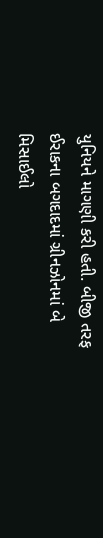યુનિયને માગણી કરી હતી. બીજી તરફ ઈરાકના બગદાદમાં ગ્રીનઝોનમાં બે મિસાઈલો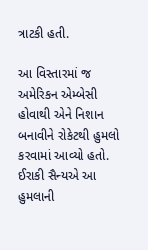ત્રાટકી હતી.

આ વિસ્તારમાં જ અમેરિકન એમ્બેસી હોવાથી એને નિશાન બનાવીને રોકેટથી હુમલો કરવામાં આવ્યો હતો. ઈરાકી સૈન્યએ આ હુમલાની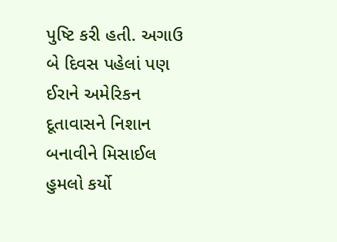પુષ્ટિ કરી હતી. અગાઉ બે દિવસ પહેલાં પણ ઈરાને અમેરિકન દૂતાવાસને નિશાન બનાવીને મિસાઈલ હુમલો કર્યો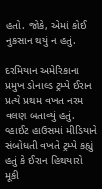હતો. જોકે, એમાં કોઈ નુકસાન થયું ન હતું.

દરમિયાન અમેરિકાના પ્રમુખ ડોનાલ્ડ ટ્રમ્પે ઈરાન પ્રત્યે પ્રથમ વખત નરમ વલણ બતાવ્યું હતું. વ્હાઈટ હાઉસમાં મીડિયાને સંબોધતી વખતે ટ્રમ્પે કહ્યું હતું કે ઈરાન હિથયારો મૂકી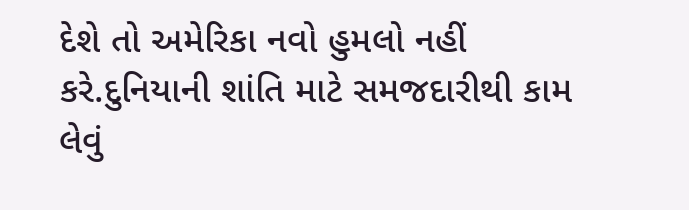દેશે તો અમેરિકા નવો હુમલો નહીં કરે.દુનિયાની શાંતિ માટે સમજદારીથી કામ લેવું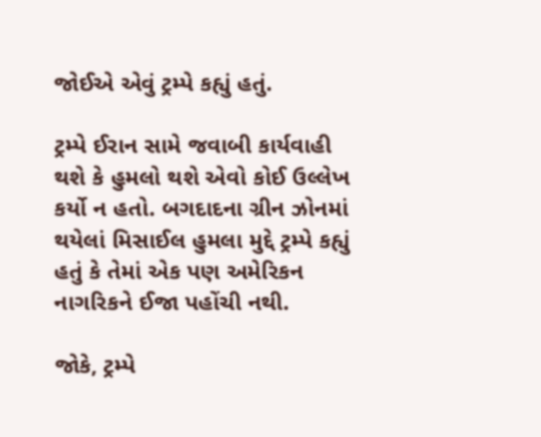જોઈએ એવું ટ્રમ્પે કહ્યું હતું.

ટ્રમ્પે ઈરાન સામે જવાબી કાર્યવાહી થશે કે હુમલો થશે એવો કોઈ ઉલ્લેખ કર્યો ન હતો. બગદાદના ગ્રીન ઝોનમાં થયેલાં મિસાઈલ હુમલા મુદ્દે ટ્રમ્પે કહ્યું હતું કે તેમાં એક પણ અમેરિકન નાગરિકને ઈજા પહોંચી નથી.

જોકે, ટ્રમ્પે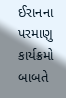ઈરાનના પરમાણુ કાર્યક્રમો બાબતે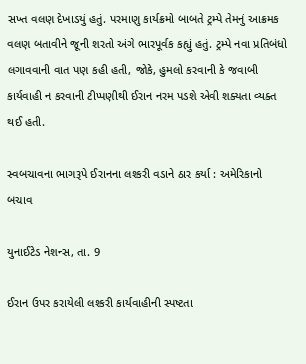સખ્ત વલણ દેખાડયું હતું. પરમાણુ કાર્યક્રમો બાબતે ટ્રમ્પે તેમનું આક્રમક વલણ બતાવીને જૂની શરતો અંગે ભારપૂર્વક કહ્યું હતું. ટ્રમ્પે નવા પ્રતિબંધો લગાવવાની વાત પણ કહી હતી, જોકે, હુમલો કરવાની કે જવાબી કાર્યવાહી ન કરવાની ટીપ્પણીથી ઈરાન નરમ પડશે એવી શક્યતા વ્યક્ત થઈ હતી.

સ્વબચાવના ભાગરૂપે ઈરાનના લશ્કરી વડાને ઠાર કર્યા : અમેરિકાનો બચાવ

યુનાઈટેડ નેશન્સ, તા. 9

ઈરાન ઉપર કરાયેલી લશ્કરી કાર્યવાહીની સ્પષ્ટતા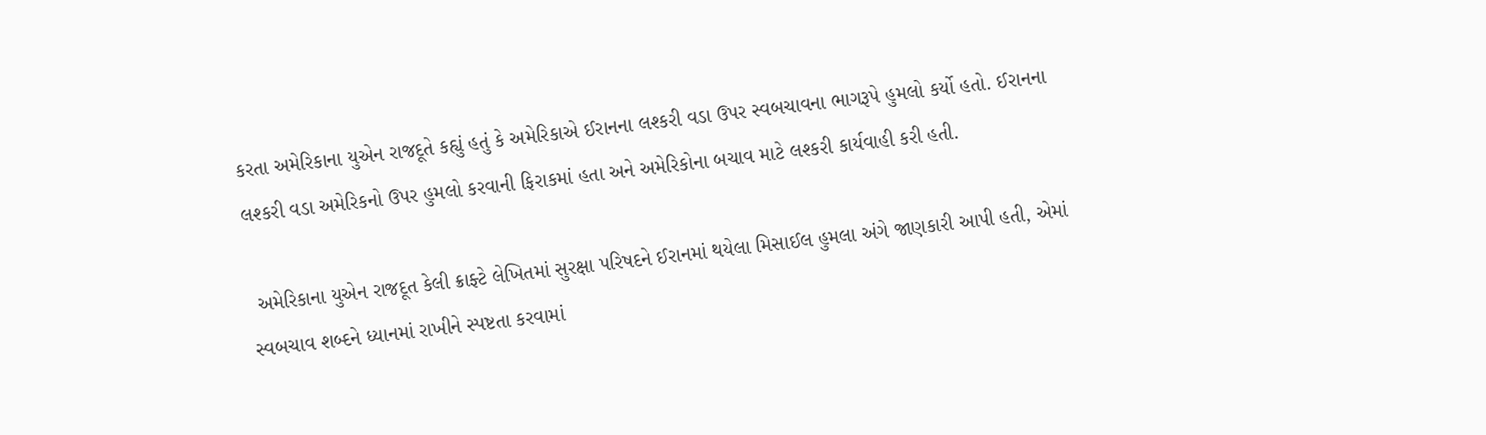કરતા અમેરિકાના યુએન રાજદૂતે કહ્યું હતું કે અમેરિકાએ ઈરાનના લશ્કરી વડા ઉપર સ્વબચાવના ભાગરૂપે હુમલો કર્યો હતો. ઈરાનના લશ્કરી વડા અમેરિકનો ઉપર હુમલો કરવાની ફિરાકમાં હતા અને અમેરિકોના બચાવ માટે લશ્કરી કાર્યવાહી કરી હતી.

 અમેરિકાના યુએન રાજદૂત કેલી ક્રાફ્ટે લેખિતમાં સુરક્ષા પરિષદને ઈરાનમાં થયેલા મિસાઈલ હુમલા અંગે જાણકારી આપી હતી, એમાં સ્વબચાવ શબ્દને ધ્યાનમાં રાખીને સ્પષ્ટતા કરવામાં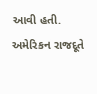આવી હતી. અમેરિકન રાજદૂતે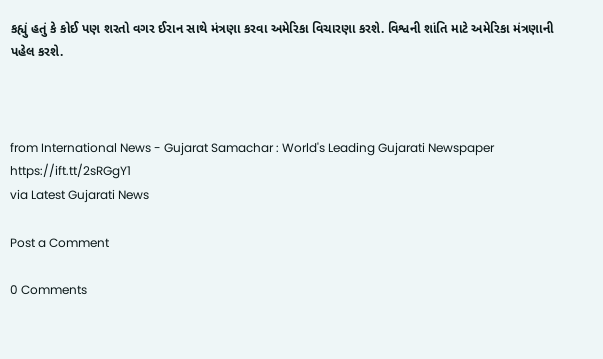કહ્યું હતું કે કોઈ પણ શરતો વગર ઈરાન સાથે મંત્રણા કરવા અમેરિકા વિચારણા કરશે. વિશ્વની શાંતિ માટે અમેરિકા મંત્રણાની પહેલ કરશે.



from International News - Gujarat Samachar : World's Leading Gujarati Newspaper https://ift.tt/2sRGgY1
via Latest Gujarati News

Post a Comment

0 Comments